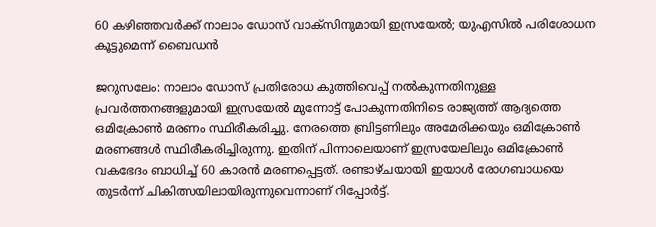60 കഴിഞ്ഞവര്‍ക്ക് നാലാം ഡോസ് വാക്‌സിനുമായി ഇസ്രയേല്‍; യുഎസില്‍ പരിശോധന കൂട്ടുമെന്ന് ബൈഡന്‍

ജറുസലേം: നാലാം ഡോസ് പ്രതിരോധ കുത്തിവെപ്പ് നല്‍കുന്നതിനുള്ള പ്രവര്‍ത്തനങ്ങളുമായി ഇസ്രയേല്‍ മുന്നോട്ട് പോകുന്നതിനിടെ രാജ്യത്ത് ആദ്യത്തെ ഒമിക്രോണ്‍ മരണം സ്ഥിരീകരിച്ചു. നേരത്തെ ബ്രിട്ടണിലും അമേരിക്കയും ഒമിക്രോണ്‍ മരണങ്ങള്‍ സ്ഥിരീകരിച്ചിരുന്നു. ഇതിന് പിന്നാലെയാണ് ഇസ്രയേലിലും ഒമിക്രോണ്‍ വകഭേദം ബാധിച്ച് 60 കാരന്‍ മരണപ്പെട്ടത്. രണ്ടാഴ്ചയായി ഇയാള്‍ രോഗബാധയെ തുടര്‍ന്ന് ചികിത്സയിലായിരുന്നുവെന്നാണ് റിപ്പോര്‍ട്ട്.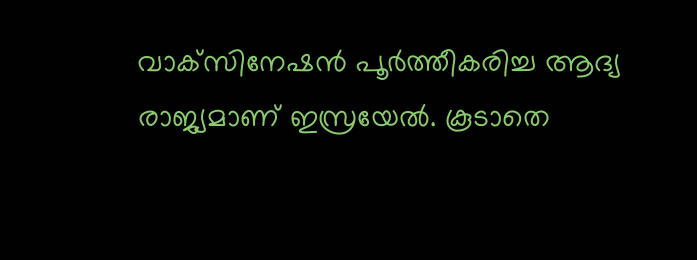വാക്‌സിനേഷന്‍ പൂര്‍ത്തീകരിച്ച ആദ്യ രാജ്യമാണ് ഇസ്രയേല്‍. കൂടാതെ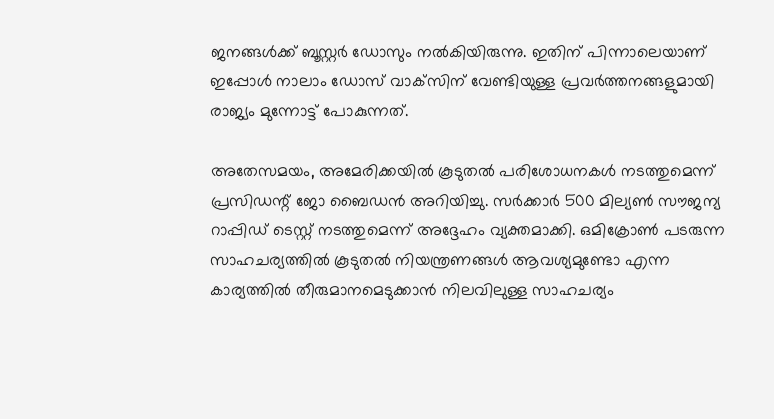ജനങ്ങള്‍ക്ക് ബൂസ്റ്റര്‍ ഡോസും നല്‍കിയിരുന്നു. ഇതിന് പിന്നാലെയാണ് ഇപ്പോള്‍ നാലാം ഡോസ് വാക്‌സിന് വേണ്ടിയുള്ള പ്രവര്‍ത്തനങ്ങളുമായി രാജ്യം മുന്നോട്ട് പോകുന്നത്.

അതേസമയം, അമേരിക്കയില്‍ കൂടുതല്‍ പരിശോധനകള്‍ നടത്തുമെന്ന് പ്രസിഡന്റ് ജോ ബൈഡന്‍ അറിയിച്ചു. സര്‍ക്കാര്‍ 500 മില്യണ്‍ സൗജന്യ റാപ്പിഡ് ടെസ്റ്റ് നടത്തുമെന്ന് അദ്ദേഹം വ്യക്തമാക്കി. ഒമിക്രോണ്‍ പടരുന്ന സാഹചര്യത്തില്‍ കൂടുതല്‍ നിയന്ത്രണങ്ങള്‍ ആവശ്യമുണ്ടോ എന്ന കാര്യത്തില്‍ തീരുമാനമെടുക്കാന്‍ നിലവിലുള്ള സാഹചര്യം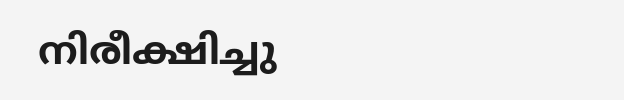നിരീക്ഷിച്ചു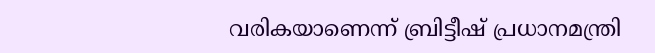വരികയാണെന്ന് ബ്രിട്ടീഷ് പ്രധാനമന്ത്രി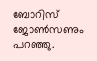ബോറിസ് ജോണ്‍സണും പറഞ്ഞു.